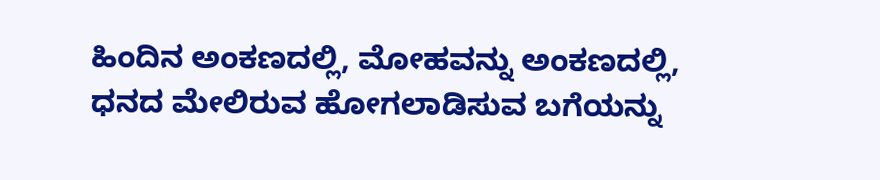ಹಿಂದಿನ ಅಂಕಣದಲ್ಲಿ, ಮೋಹವನ್ನು ಅಂಕಣದಲ್ಲಿ, ಧನದ ಮೇಲಿರುವ ಹೋಗಲಾಡಿಸುವ ಬಗೆಯನ್ನು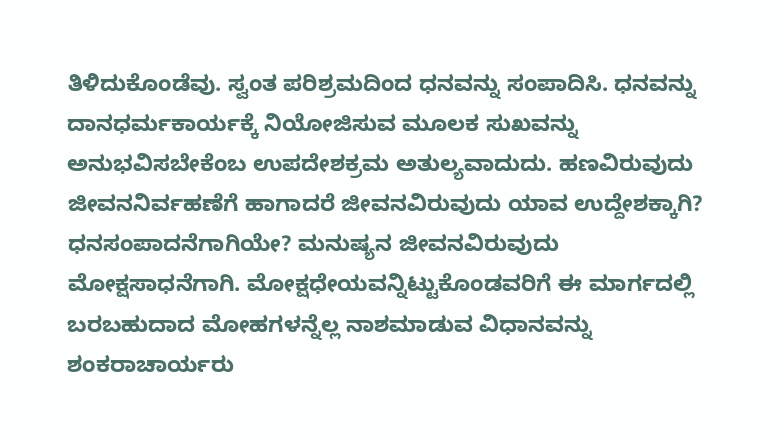ತಿಳಿದುಕೊಂಡೆವು. ಸ್ವಂತ ಪರಿಶ್ರಮದಿಂದ ಧನವನ್ನು ಸಂಪಾದಿಸಿ. ಧನವನ್ನು ದಾನಧರ್ಮಕಾರ್ಯಕ್ಕೆ ನಿಯೋಜಿಸುವ ಮೂಲಕ ಸುಖವನ್ನು ಅನುಭವಿಸಬೇಕೆಂಬ ಉಪದೇಶಕ್ರಮ ಅತುಲ್ಯವಾದುದು. ಹಣವಿರುವುದು ಜೀವನನಿರ್ವಹಣೆಗೆ ಹಾಗಾದರೆ ಜೀವನವಿರುವುದು ಯಾವ ಉದ್ದೇಶಕ್ಕಾಗಿ? ಧನಸಂಪಾದನೆಗಾಗಿಯೇ? ಮನುಷ್ಯನ ಜೀವನವಿರುವುದು ಮೋಕ್ಷಸಾಧನೆಗಾಗಿ. ಮೋಕ್ಷಧೇಯವನ್ನಿಟ್ಟುಕೊಂಡವರಿಗೆ ಈ ಮಾರ್ಗದಲ್ಲಿ ಬರಬಹುದಾದ ಮೋಹಗಳನ್ನೆಲ್ಲ ನಾಶಮಾಡುವ ವಿಧಾನವನ್ನು ಶಂಕರಾಚಾರ್ಯರು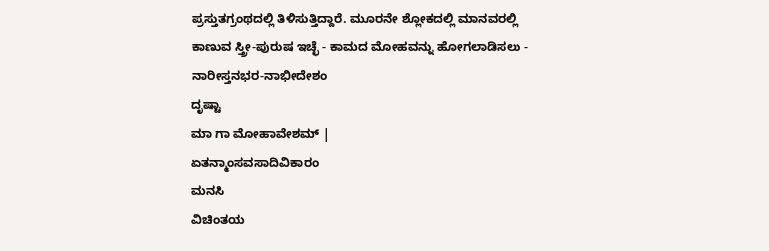ಪ್ರಸ್ತುತಗ್ರಂಥದಲ್ಲಿ ತಿಳಿಸುತ್ತಿದ್ದಾರೆ. ಮೂರನೇ ಶ್ಲೋಕದಲ್ಲಿ ಮಾನವರಲ್ಲಿ ಕಾಣುವ ಸ್ತ್ರೀ-ಪುರುಷ ಇಚ್ಛೆ - ಕಾಮದ ಮೋಹವನ್ನು ಹೋಗಲಾಡಿಸಲು -
ನಾರೀಸ್ತನಭರ-ನಾಭೀದೇಶಂ
ದೃಷ್ಟಾ
ಮಾ ಗಾ ಮೋಹಾವೇಶಮ್ |
ಏತನ್ಮಾಂಸವಸಾದಿವಿಕಾರಂ
ಮನಸಿ
ವಿಚಿಂತಯ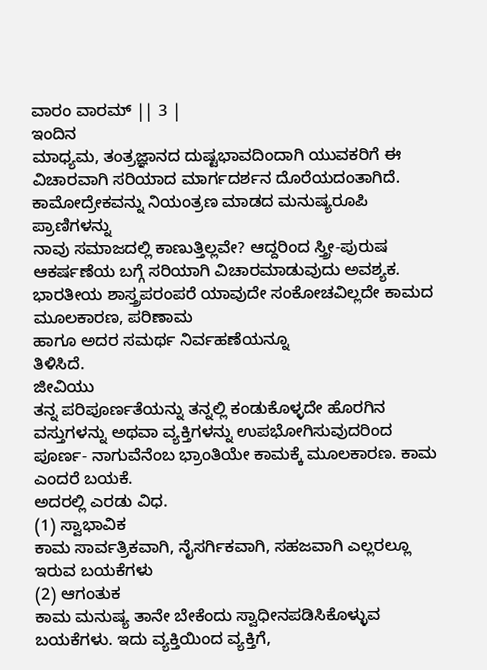ವಾರಂ ವಾರಮ್ || 3 |
ಇಂದಿನ
ಮಾಧ್ಯಮ, ತಂತ್ರಜ್ಞಾನದ ದುಷ್ಟಭಾವದಿಂದಾಗಿ ಯುವಕರಿಗೆ ಈ ವಿಚಾರವಾಗಿ ಸರಿಯಾದ ಮಾರ್ಗದರ್ಶನ ದೊರೆಯದಂತಾಗಿದೆ. ಕಾಮೋದ್ರೇಕವನ್ನು ನಿಯಂತ್ರಣ ಮಾಡದ ಮನುಷ್ಯರೂಪಿ ಪ್ರಾಣಿಗಳನ್ನು
ನಾವು ಸಮಾಜದಲ್ಲಿ ಕಾಣುತ್ತಿಲ್ಲವೇ? ಆದ್ದರಿಂದ ಸ್ತ್ರೀ-ಪುರುಷ ಆಕರ್ಷಣೆಯ ಬಗ್ಗೆ ಸರಿಯಾಗಿ ವಿಚಾರಮಾಡುವುದು ಅವಶ್ಯಕ. ಭಾರತೀಯ ಶಾಸ್ತ್ರಪರಂಪರೆ ಯಾವುದೇ ಸಂಕೋಚವಿಲ್ಲದೇ ಕಾಮದ ಮೂಲಕಾರಣ, ಪರಿಣಾಮ
ಹಾಗೂ ಅದರ ಸಮರ್ಥ ನಿರ್ವಹಣೆಯನ್ನೂ
ತಿಳಿಸಿದೆ.
ಜೀವಿಯು
ತನ್ನ ಪರಿಪೂರ್ಣತೆಯನ್ನು ತನ್ನಲ್ಲಿ ಕಂಡುಕೊಳ್ಳದೇ ಹೊರಗಿನ ವಸ್ತುಗಳನ್ನು ಅಥವಾ ವ್ಯಕ್ತಿಗಳನ್ನು ಉಪಭೋಗಿಸುವುದರಿಂದ
ಪೂರ್ಣ- ನಾಗುವೆನೆಂಬ ಭ್ರಾಂತಿಯೇ ಕಾಮಕ್ಕೆ ಮೂಲಕಾರಣ. ಕಾಮ ಎಂದರೆ ಬಯಕೆ.
ಅದರಲ್ಲಿ ಎರಡು ವಿಧ.
(1) ಸ್ವಾಭಾವಿಕ
ಕಾಮ ಸಾರ್ವತ್ರಿಕವಾಗಿ, ನೈಸರ್ಗಿಕವಾಗಿ, ಸಹಜವಾಗಿ ಎಲ್ಲರಲ್ಲೂ ಇರುವ ಬಯಕೆಗಳು
(2) ಆಗಂತುಕ
ಕಾಮ ಮನುಷ್ಯ ತಾನೇ ಬೇಕೆಂದು ಸ್ವಾಧೀನಪಡಿಸಿಕೊಳ್ಳುವ
ಬಯಕೆಗಳು. ಇದು ವ್ಯಕ್ತಿಯಿಂದ ವ್ಯಕ್ತಿಗೆ,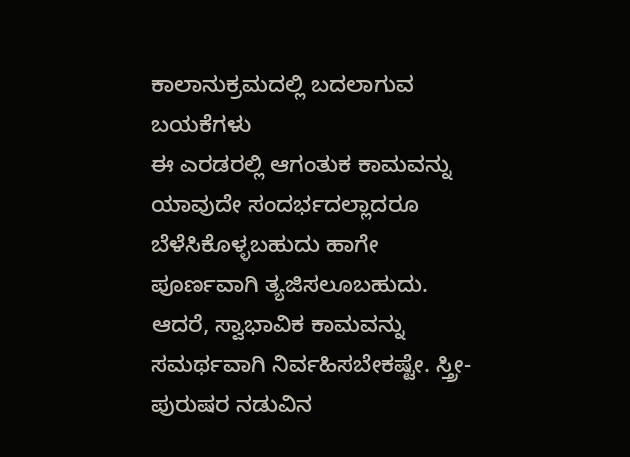ಕಾಲಾನುಕ್ರಮದಲ್ಲಿ ಬದಲಾಗುವ ಬಯಕೆಗಳು
ಈ ಎರಡರಲ್ಲಿ ಆಗಂತುಕ ಕಾಮವನ್ನು ಯಾವುದೇ ಸಂದರ್ಭದಲ್ಲಾದರೂ ಬೆಳೆಸಿಕೊಳ್ಳಬಹುದು ಹಾಗೇ ಪೂರ್ಣವಾಗಿ ತ್ಯಜಿಸಲೂಬಹುದು.
ಆದರೆ, ಸ್ವಾಭಾವಿಕ ಕಾಮವನ್ನು ಸಮರ್ಥವಾಗಿ ನಿರ್ವಹಿಸಬೇಕಷ್ಟೇ. ಸ್ತ್ರೀ-ಪುರುಷರ ನಡುವಿನ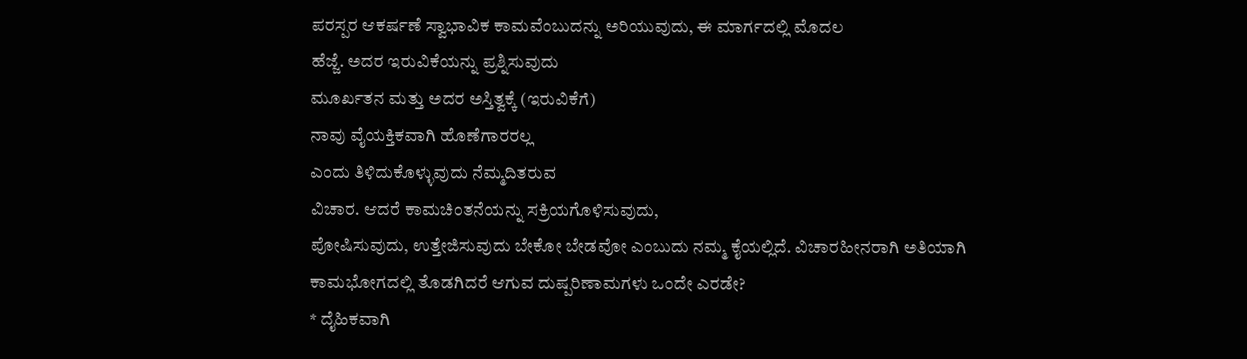ಪರಸ್ಪರ ಆಕರ್ಷಣೆ ಸ್ವಾಭಾವಿಕ ಕಾಮವೆಂಬುದನ್ನು ಅರಿಯುವುದು, ಈ ಮಾರ್ಗದಲ್ಲಿ ಮೊದಲ
ಹೆಜ್ಜೆ. ಅದರ ಇರುವಿಕೆಯನ್ನು ಪ್ರಶ್ನಿಸುವುದು
ಮೂರ್ಖತನ ಮತ್ತು ಅದರ ಅಸ್ತಿತ್ವಕ್ಕೆ (ಇರುವಿಕೆಗೆ)
ನಾವು ವೈಯಕ್ತಿಕವಾಗಿ ಹೊಣೆಗಾರರಲ್ಲ
ಎಂದು ತಿಳಿದುಕೊಳ್ಳುವುದು ನೆಮ್ಮದಿತರುವ
ವಿಚಾರ. ಆದರೆ ಕಾಮಚಿಂತನೆಯನ್ನು ಸಕ್ರಿಯಗೊಳಿಸುವುದು,
ಪೋಷಿಸುವುದು, ಉತ್ತೇಜಿಸುವುದು ಬೇಕೋ ಬೇಡವೋ ಎಂಬುದು ನಮ್ಮ ಕೈಯಲ್ಲಿದೆ. ವಿಚಾರಹೀನರಾಗಿ ಅತಿಯಾಗಿ
ಕಾಮಭೋಗದಲ್ಲಿ ತೊಡಗಿದರೆ ಆಗುವ ದುಷ್ಪರಿಣಾಮಗಳು ಒಂದೇ ಎರಡೇ?
* ದೈಹಿಕವಾಗಿ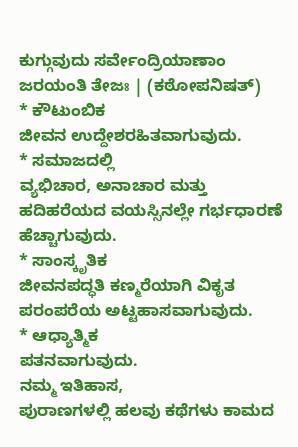ಕುಗ್ಗುವುದು ಸರ್ವೇಂದ್ರಿಯಾಣಾಂ ಜರಯಂತಿ ತೇಜಃ | (ಕಠೋಪನಿಷತ್)
* ಕೌಟುಂಬಿಕ
ಜೀವನ ಉದ್ದೇಶರಹಿತವಾಗುವುದು.
* ಸಮಾಜದಲ್ಲಿ
ವ್ಯಭಿಚಾರ, ಅನಾಚಾರ ಮತ್ತು ಹದಿಹರೆಯದ ವಯಸ್ಸಿನಲ್ಲೇ ಗರ್ಭಧಾರಣೆ ಹೆಚ್ಚಾಗುವುದು.
* ಸಾಂಸ್ಕೃತಿಕ
ಜೀವನಪದ್ಧತಿ ಕಣ್ಮರೆಯಾಗಿ ವಿಕೃತ ಪರಂಪರೆಯ ಅಟ್ಟಹಾಸವಾಗುವುದು.
* ಆಧ್ಯಾತ್ಮಿಕ
ಪತನವಾಗುವುದು.
ನಮ್ಮ ಇತಿಹಾಸ,
ಪುರಾಣಗಳಲ್ಲಿ ಹಲವು ಕಥೆಗಳು ಕಾಮದ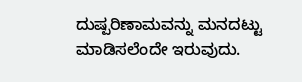ದುಷ್ಪರಿಣಾಮವನ್ನು ಮನದಟ್ಟು ಮಾಡಿಸಲೆಂದೇ ಇರುವುದು.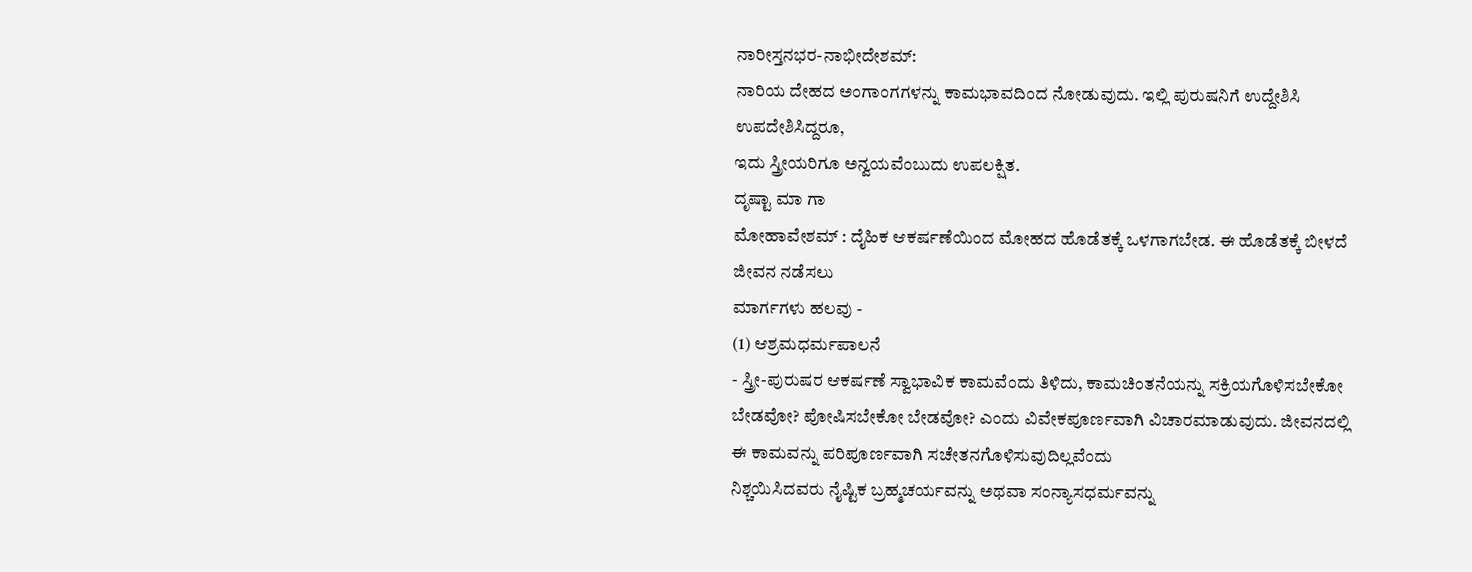ನಾರೀಸ್ತನಭರ-ನಾಭೀದೇಶಮ್:
ನಾರಿಯ ದೇಹದ ಅಂಗಾಂಗಗಳನ್ನು ಕಾಮಭಾವದಿಂದ ನೋಡುವುದು. ಇಲ್ಲಿ ಪುರುಷನಿಗೆ ಉದ್ದೇಶಿಸಿ ಉಪದೇಶಿಸಿದ್ದರೂ,
ಇದು ಸ್ತ್ರೀಯರಿಗೂ ಅನ್ವಯವೆಂಬುದು ಉಪಲಕ್ಷಿತ.
ದೃಷ್ಟಾ ಮಾ ಗಾ
ಮೋಹಾವೇಶಮ್ : ದೈಹಿಕ ಆಕರ್ಷಣೆಯಿಂದ ಮೋಹದ ಹೊಡೆತಕ್ಕೆ ಒಳಗಾಗಬೇಡ. ಈ ಹೊಡೆತಕ್ಕೆ ಬೀಳದೆ ಜೀವನ ನಡೆಸಲು
ಮಾರ್ಗಗಳು ಹಲವು -
(1) ಆಶ್ರಮಧರ್ಮಪಾಲನೆ
- ಸ್ತ್ರೀ-ಪುರುಷರ ಆಕರ್ಷಣೆ ಸ್ವಾಭಾವಿಕ ಕಾಮವೆಂದು ತಿಳಿದು, ಕಾಮಚಿಂತನೆಯನ್ನು ಸಕ್ರಿಯಗೊಳಿಸಬೇಕೋ
ಬೇಡವೋ? ಪೋಷಿಸಬೇಕೋ ಬೇಡವೋ? ಎಂದು ವಿವೇಕಪೂರ್ಣವಾಗಿ ವಿಚಾರಮಾಡುವುದು. ಜೀವನದಲ್ಲಿ ಈ ಕಾಮವನ್ನು ಪರಿಪೂರ್ಣವಾಗಿ ಸಚೇತನಗೊಳಿಸುವುದಿಲ್ಲವೆಂದು
ನಿಶ್ಚಯಿಸಿದವರು ನೈಷ್ಟಿಕ ಬ್ರಹ್ಮಚರ್ಯವನ್ನು ಅಥವಾ ಸಂನ್ಯಾಸಧರ್ಮವನ್ನು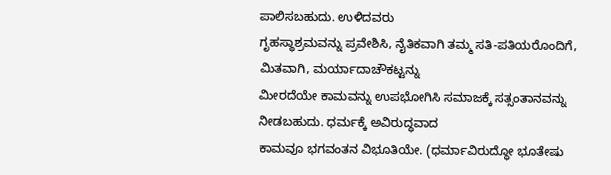ಪಾಲಿಸಬಹುದು. ಉಳಿದವರು
ಗೃಹಸ್ಥಾಶ್ರಮವನ್ನು ಪ್ರವೇಶಿಸಿ, ನೈತಿಕವಾಗಿ ತಮ್ಮ ಸತಿ-ಪತಿಯರೊಂದಿಗೆ, ಮಿತವಾಗಿ, ಮರ್ಯಾದಾಚೌಕಟ್ಟನ್ನು
ಮೀರದೆಯೇ ಕಾಮವನ್ನು ಉಪಭೋಗಿಸಿ ಸಮಾಜಕ್ಕೆ ಸತ್ಸಂತಾನವನ್ನು ನೀಡಬಹುದು. ಧರ್ಮಕ್ಕೆ ಅವಿರುದ್ಧವಾದ
ಕಾಮವೂ ಭಗವಂತನ ವಿಭೂತಿಯೇ. (ಧರ್ಮಾವಿರುದ್ಧೋ ಭೂತೇಷು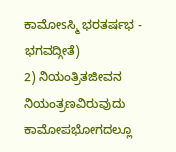ಕಾಮೋsಸ್ಮಿ ಭರತರ್ಷಭ - ಭಗವದ್ಗೀತೆ)
2) ನಿಯಂತ್ರಿತಜೀವನ
ನಿಯಂತ್ರಣವಿರುವುದು ಕಾಮೋಪಭೋಗದಲ್ಲೂ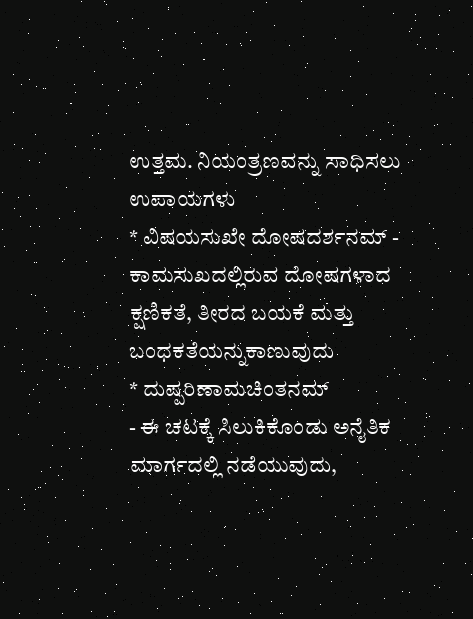ಉತ್ತಮ. ನಿಯಂತ್ರಣವನ್ನು ಸಾಧಿಸಲು ಉಪಾಯಗಳು
* ವಿಷಯಸುಖೇ ದೋಷದರ್ಶನಮ್ - ಕಾಮಸುಖದಲ್ಲಿರುವ ದೋಷಗಳಾದ ಕ್ಷಣಿಕತೆ, ತೀರದ ಬಯಕೆ ಮತ್ತು ಬಂಧಕತೆಯನ್ನುಕಾಣುವುದು
* ದುಷ್ಪರಿಣಾಮಚಿಂತನಮ್
- ಈ ಚಟಕ್ಕೆ ಸಿಲುಕಿಕೊಂಡು ಅನೈತಿಕ ಮಾರ್ಗದಲ್ಲಿ ನಡೆಯುವುದು,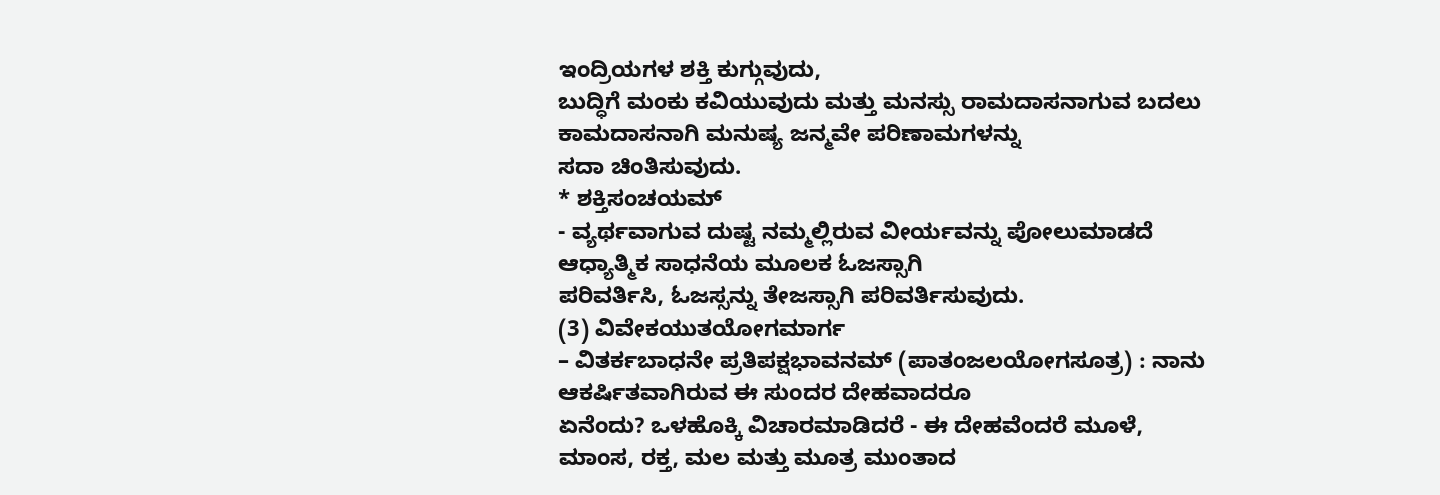ಇಂದ್ರಿಯಗಳ ಶಕ್ತಿ ಕುಗ್ಗುವುದು,
ಬುದ್ಧಿಗೆ ಮಂಕು ಕವಿಯುವುದು ಮತ್ತು ಮನಸ್ಸು ರಾಮದಾಸನಾಗುವ ಬದಲು ಕಾಮದಾಸನಾಗಿ ಮನುಷ್ಯ ಜನ್ಮವೇ ಪರಿಣಾಮಗಳನ್ನು
ಸದಾ ಚಿಂತಿಸುವುದು.
* ಶಕ್ತಿಸಂಚಯಮ್
- ವ್ಯರ್ಥವಾಗುವ ದುಷ್ಟ ನಮ್ಮಲ್ಲಿರುವ ವೀರ್ಯವನ್ನು ಪೋಲುಮಾಡದೆ ಆಧ್ಯಾತ್ಮಿಕ ಸಾಧನೆಯ ಮೂಲಕ ಓಜಸ್ಸಾಗಿ
ಪರಿವರ್ತಿಸಿ, ಓಜಸ್ಸನ್ನು ತೇಜಸ್ಸಾಗಿ ಪರಿವರ್ತಿಸುವುದು.
(3) ವಿವೇಕಯುತಯೋಗಮಾರ್ಗ
– ವಿತರ್ಕಬಾಧನೇ ಪ್ರತಿಪಕ್ಷಭಾವನಮ್ (ಪಾತಂಜಲಯೋಗಸೂತ್ರ) : ನಾನು ಆಕರ್ಷಿತವಾಗಿರುವ ಈ ಸುಂದರ ದೇಹವಾದರೂ
ಏನೆಂದು? ಒಳಹೊಕ್ಕಿ ವಿಚಾರಮಾಡಿದರೆ - ಈ ದೇಹವೆಂದರೆ ಮೂಳೆ, ಮಾಂಸ, ರಕ್ತ, ಮಲ ಮತ್ತು ಮೂತ್ರ ಮುಂತಾದ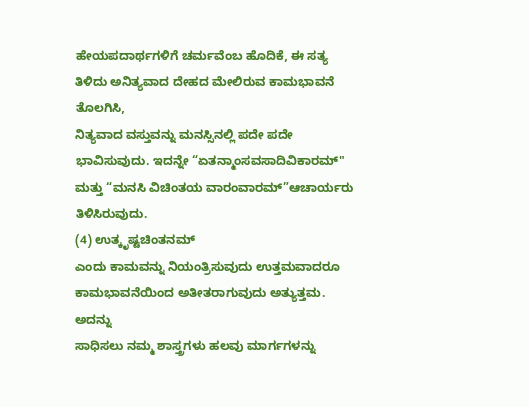ಹೇಯಪದಾರ್ಥಗಳಿಗೆ ಚರ್ಮವೆಂಬ ಹೊದಿಕೆ, ಈ ಸತ್ಯ ತಿಳಿದು ಅನಿತ್ಯವಾದ ದೇಹದ ಮೇಲಿರುವ ಕಾಮಭಾವನೆ ತೊಲಗಿಸಿ,
ನಿತ್ಯವಾದ ವಸ್ತುವನ್ನು ಮನಸ್ಸಿನಲ್ಲಿ ಪದೇ ಪದೇ ಭಾವಿಸುವುದು. ಇದನ್ನೇ “ಏತನ್ಮಾಂಸವಸಾದಿವಿಕಾರಮ್"
ಮತ್ತು “ಮನಸಿ ವಿಚಿಂತಯ ವಾರಂವಾರಮ್”ಆಚಾರ್ಯರು ತಿಳಿಸಿರುವುದು.
(4) ಉತ್ಕೃಷ್ಟಚಿಂತನಮ್
ಎಂದು ಕಾಮವನ್ನು ನಿಯಂತ್ರಿಸುವುದು ಉತ್ತಮವಾದರೂ ಕಾಮಭಾವನೆಯಿಂದ ಅತೀತರಾಗುವುದು ಅತ್ಯುತ್ತಮ. ಅದನ್ನು
ಸಾಧಿಸಲು ನಮ್ಮ ಶಾಸ್ತ್ರಗಳು ಹಲವು ಮಾರ್ಗಗಳನ್ನು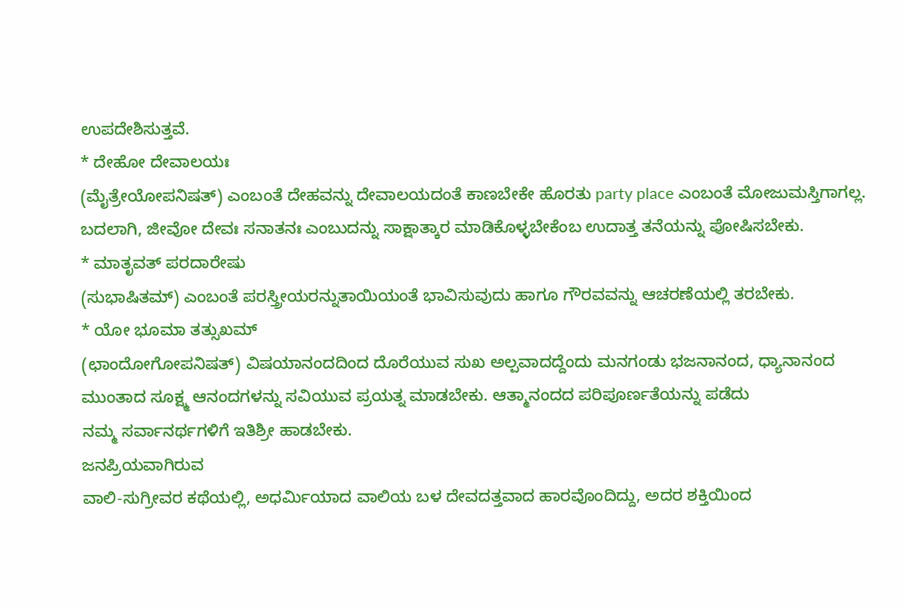ಉಪದೇಶಿಸುತ್ತವೆ.
* ದೇಹೋ ದೇವಾಲಯಃ
(ಮೈತ್ರೇಯೋಪನಿಷತ್) ಎಂಬಂತೆ ದೇಹವನ್ನು ದೇವಾಲಯದಂತೆ ಕಾಣಬೇಕೇ ಹೊರತು party place ಎಂಬಂತೆ ಮೋಜುಮಸ್ತಿಗಾಗಲ್ಲ.
ಬದಲಾಗಿ, ಜೀವೋ ದೇವಃ ಸನಾತನಃ ಎಂಬುದನ್ನು ಸಾಕ್ಷಾತ್ಕಾರ ಮಾಡಿಕೊಳ್ಳಬೇಕೆಂಬ ಉದಾತ್ತ ತನೆಯನ್ನು ಪೋಷಿಸಬೇಕು.
* ಮಾತೃವತ್ ಪರದಾರೇಷು
(ಸುಭಾಷಿತಮ್) ಎಂಬಂತೆ ಪರಸ್ತ್ರೀಯರನ್ನುತಾಯಿಯಂತೆ ಭಾವಿಸುವುದು ಹಾಗೂ ಗೌರವವನ್ನು ಆಚರಣೆಯಲ್ಲಿ ತರಬೇಕು.
* ಯೋ ಭೂಮಾ ತತ್ಸುಖಮ್
(ಛಾಂದೋಗೋಪನಿಷತ್) ವಿಷಯಾನಂದದಿಂದ ದೊರೆಯುವ ಸುಖ ಅಲ್ಪವಾದದ್ದೆಂದು ಮನಗಂಡು ಭಜನಾನಂದ, ಧ್ಯಾನಾನಂದ
ಮುಂತಾದ ಸೂಕ್ಷ್ಮ ಆನಂದಗಳನ್ನು ಸವಿಯುವ ಪ್ರಯತ್ನ ಮಾಡಬೇಕು. ಆತ್ಮಾನಂದದ ಪರಿಪೂರ್ಣತೆಯನ್ನು ಪಡೆದು
ನಮ್ಮ ಸರ್ವಾನರ್ಥಗಳಿಗೆ ಇತಿಶ್ರೀ ಹಾಡಬೇಕು.
ಜನಪ್ರಿಯವಾಗಿರುವ
ವಾಲಿ-ಸುಗ್ರೀವರ ಕಥೆಯಲ್ಲಿ, ಅಧರ್ಮಿಯಾದ ವಾಲಿಯ ಬಳ ದೇವದತ್ತವಾದ ಹಾರವೊಂದಿದ್ದು, ಅದರ ಶಕ್ತಿಯಿಂದ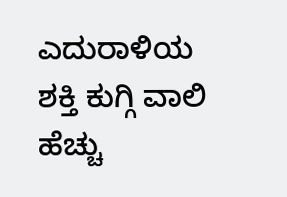ಎದುರಾಳಿಯ ಶಕ್ತಿ ಕುಗ್ಗಿ ವಾಲಿ ಹೆಚ್ಚು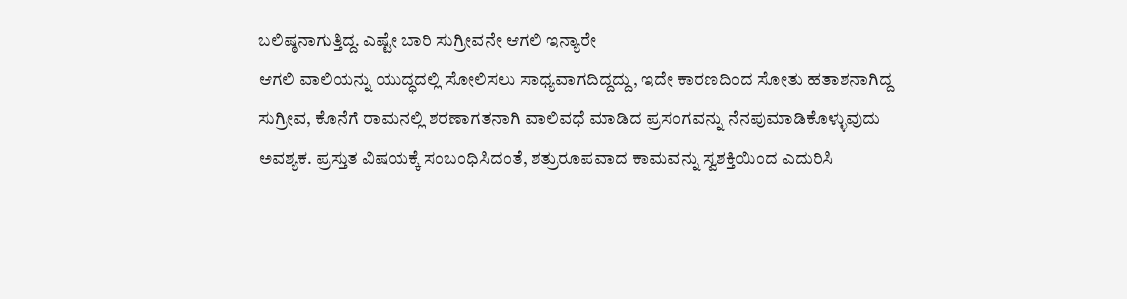ಬಲಿಷ್ಠನಾಗುತ್ತಿದ್ದ. ಎಷ್ಟೇ ಬಾರಿ ಸುಗ್ರೀವನೇ ಆಗಲಿ ಇನ್ಯಾರೇ
ಆಗಲಿ ವಾಲಿಯನ್ನು ಯುದ್ಧದಲ್ಲಿ ಸೋಲಿಸಲು ಸಾಧ್ಯವಾಗದಿದ್ದದ್ದು, ಇದೇ ಕಾರಣದಿಂದ ಸೋತು ಹತಾಶನಾಗಿದ್ದ
ಸುಗ್ರೀವ, ಕೊನೆಗೆ ರಾಮನಲ್ಲಿ ಶರಣಾಗತನಾಗಿ ವಾಲಿವಧೆ ಮಾಡಿದ ಪ್ರಸಂಗವನ್ನು ನೆನಪುಮಾಡಿಕೊಳ್ಳುವುದು
ಅವಶ್ಯಕ. ಪ್ರಸ್ತುತ ವಿಷಯಕ್ಕೆ ಸಂಬಂಧಿಸಿದಂತೆ, ಶತ್ರುರೂಪವಾದ ಕಾಮವನ್ನು ಸ್ವಶಕ್ತಿಯಿಂದ ಎದುರಿಸಿ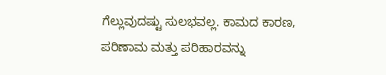ಗೆಲ್ಲುವುದಷ್ಟು ಸುಲಭವಲ್ಲ. ಕಾಮದ ಕಾರಣ, ಪರಿಣಾಮ ಮತ್ತು ಪರಿಹಾರವನ್ನು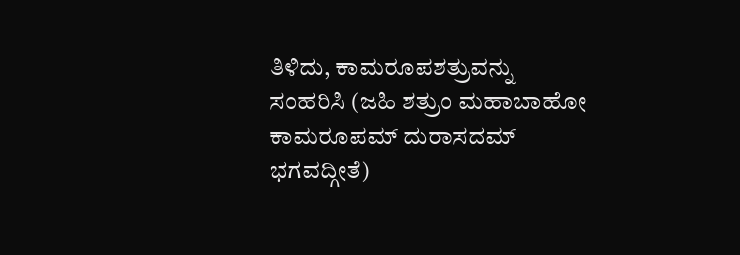ತಿಳಿದು, ಕಾಮರೂಪಶತ್ರುವನ್ನು
ಸಂಹರಿಸಿ (ಜಹಿ ಶತ್ರುಂ ಮಹಾಬಾಹೋ ಕಾಮರೂಪಮ್ ದುರಾಸದಮ್ ಭಗವದ್ಗೀತೆ)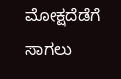ಮೋಕ್ಷದೆಡೆಗೆ ಸಾಗಲು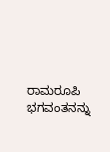ರಾಮರೂಪಿ
ಭಗವಂತನನ್ನು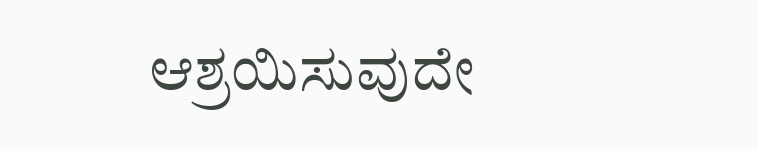ಆಶ್ರಯಿಸುವುದೇ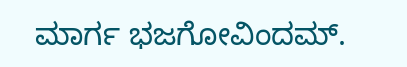ಮಾರ್ಗ ಭಜಗೋವಿಂದಮ್.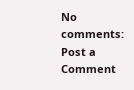No comments:
Post a Comment